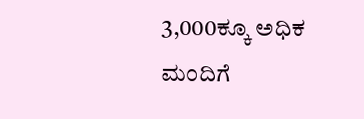3,000ಕ್ಕೂ ಅಧಿಕ ಮಂದಿಗೆ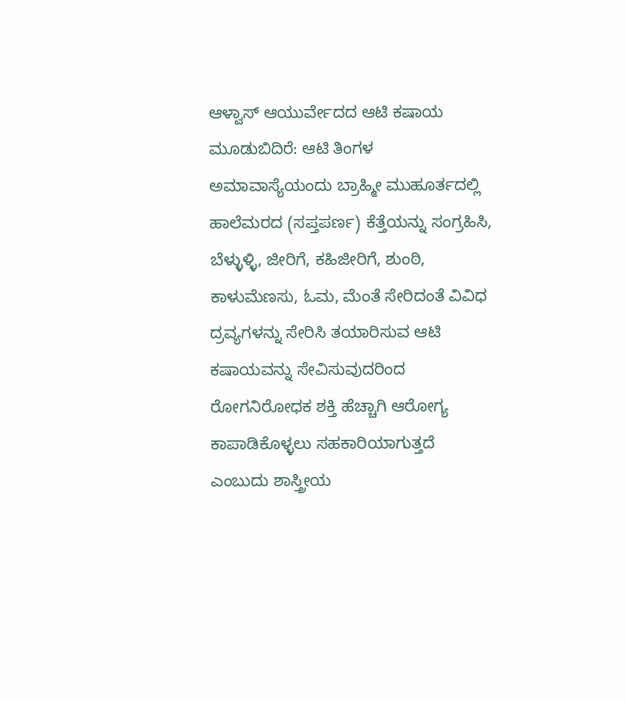ಆಳ್ವಾಸ್ ಆಯುರ್ವೇದದ ಆಟಿ ಕಷಾಯ
ಮೂಡುಬಿದಿರೆ: ಆಟಿ ತಿಂಗಳ ಅಮಾವಾಸ್ಯೆಯಂದು ಬ್ರಾಹ್ಮೀ ಮುಹೂರ್ತದಲ್ಲಿ ಹಾಲೆಮರದ (ಸಪ್ತಪರ್ಣ) ಕೆತ್ತೆಯನ್ನು ಸಂಗ್ರಹಿಸಿ, ಬೆಳ್ಳುಳ್ಳಿ, ಜೀರಿಗೆ, ಕಹಿಜೀರಿಗೆ, ಶುಂಠಿ, ಕಾಳುಮೆಣಸು, ಓಮ, ಮೆಂತೆ ಸೇರಿದಂತೆ ವಿವಿಧ ದ್ರವ್ಯಗಳನ್ನು ಸೇರಿಸಿ ತಯಾರಿಸುವ ಆಟಿ ಕಷಾಯವನ್ನು ಸೇವಿಸುವುದರಿಂದ ರೋಗನಿರೋಧಕ ಶಕ್ತಿ ಹೆಚ್ಚಾಗಿ ಆರೋಗ್ಯ ಕಾಪಾಡಿಕೊಳ್ಳಲು ಸಹಕಾರಿಯಾಗುತ್ತದೆ ಎಂಬುದು ಶಾಸ್ತ್ರೀಯ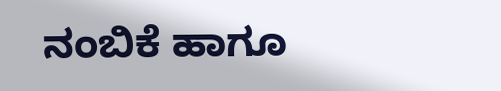ನಂಬಿಕೆ ಹಾಗೂ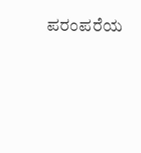ಪರಂಪರೆಯ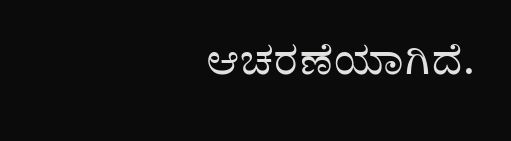ಆಚರಣೆಯಾಗಿದೆ.